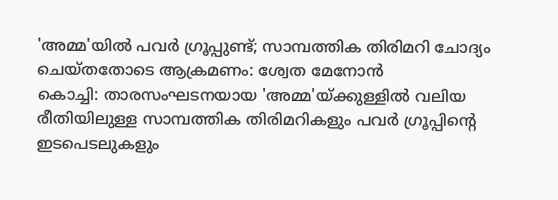'അമ്മ'യിൽ പവർ ഗ്രൂപ്പുണ്ട്; സാമ്പത്തിക തിരിമറി ചോദ്യം ചെയ്തതോടെ ആക്രമണം: ശ്വേത മേനോൻ
കൊച്ചി: താരസംഘടനയായ 'അമ്മ'യ്ക്കുള്ളിൽ വലിയ രീതിയിലുള്ള സാമ്പത്തിക തിരിമറികളും പവർ ഗ്രൂപ്പിന്റെ ഇടപെടലുകളും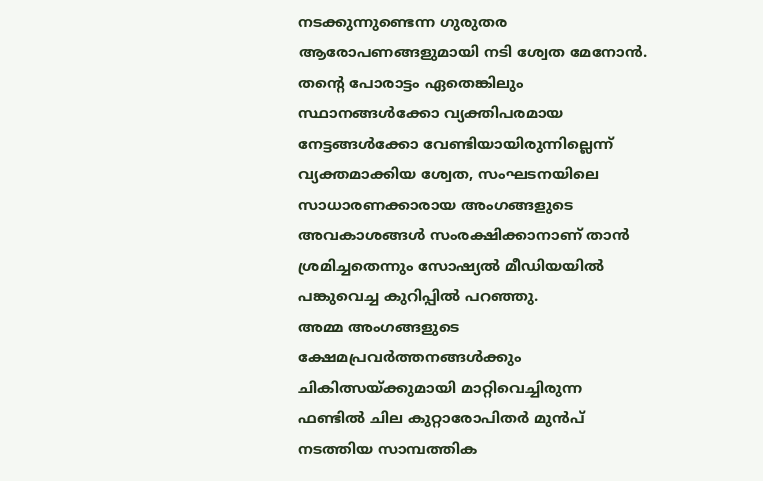നടക്കുന്നുണ്ടെന്ന ഗുരുതര ആരോപണങ്ങളുമായി നടി ശ്വേത മേനോൻ. തന്റെ പോരാട്ടം ഏതെങ്കിലും സ്ഥാനങ്ങൾക്കോ വ്യക്തിപരമായ നേട്ടങ്ങൾക്കോ വേണ്ടിയായിരുന്നില്ലെന്ന് വ്യക്തമാക്കിയ ശ്വേത, സംഘടനയിലെ സാധാരണക്കാരായ അംഗങ്ങളുടെ അവകാശങ്ങൾ സംരക്ഷിക്കാനാണ് താൻ ശ്രമിച്ചതെന്നും സോഷ്യൽ മീഡിയയിൽ പങ്കുവെച്ച കുറിപ്പിൽ പറഞ്ഞു.
അമ്മ അംഗങ്ങളുടെ ക്ഷേമപ്രവർത്തനങ്ങൾക്കും ചികിത്സയ്ക്കുമായി മാറ്റിവെച്ചിരുന്ന ഫണ്ടിൽ ചില കുറ്റാരോപിതർ മുൻപ് നടത്തിയ സാമ്പത്തിക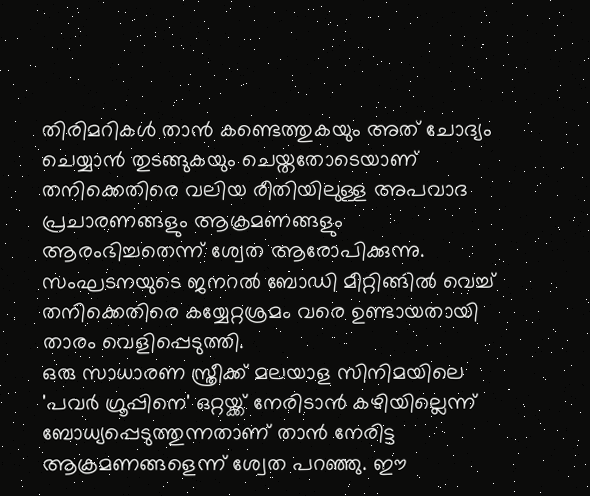തിരിമറികൾ താൻ കണ്ടെത്തുകയും അത് ചോദ്യം ചെയ്യാൻ തുടങ്ങുകയും ചെയ്തതോടെയാണ് തനിക്കെതിരെ വലിയ രീതിയിലുള്ള അപവാദ പ്രചാരണങ്ങളും ആക്രമണങ്ങളും ആരംഭിച്ചതെന്ന് ശ്വേത ആരോപിക്കുന്നു. സംഘടനയുടെ ജനറൽ ബോഡി മീറ്റിങ്ങിൽ വെച്ച് തനിക്കെതിരെ കയ്യേറ്റശ്രമം വരെ ഉണ്ടായതായി താരം വെളിപ്പെടുത്തി.
ഒരു സാധാരണ സ്ത്രീക്ക് മലയാള സിനിമയിലെ 'പവർ ഗ്രൂപ്പിനെ' ഒറ്റയ്ക്ക് നേരിടാൻ കഴിയില്ലെന്ന് ബോധ്യപ്പെടുത്തുന്നതാണ് താൻ നേരിട്ട ആക്രമണങ്ങളെന്ന് ശ്വേത പറഞ്ഞു. ഈ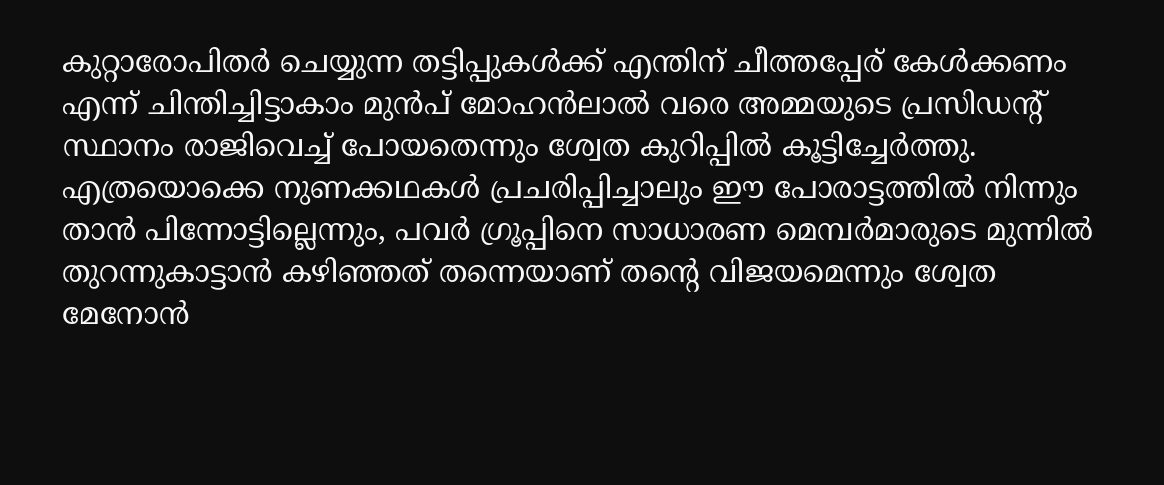കുറ്റാരോപിതർ ചെയ്യുന്ന തട്ടിപ്പുകൾക്ക് എന്തിന് ചീത്തപ്പേര് കേൾക്കണം എന്ന് ചിന്തിച്ചിട്ടാകാം മുൻപ് മോഹൻലാൽ വരെ അമ്മയുടെ പ്രസിഡന്റ് സ്ഥാനം രാജിവെച്ച് പോയതെന്നും ശ്വേത കുറിപ്പിൽ കൂട്ടിച്ചേർത്തു. എത്രയൊക്കെ നുണക്കഥകൾ പ്രചരിപ്പിച്ചാലും ഈ പോരാട്ടത്തിൽ നിന്നും താൻ പിന്നോട്ടില്ലെന്നും, പവർ ഗ്രൂപ്പിനെ സാധാരണ മെമ്പർമാരുടെ മുന്നിൽ തുറന്നുകാട്ടാൻ കഴിഞ്ഞത് തന്നെയാണ് തന്റെ വിജയമെന്നും ശ്വേത മേനോൻ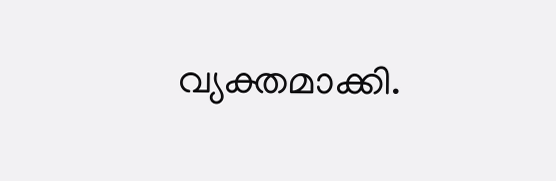വ്യക്തമാക്കി.